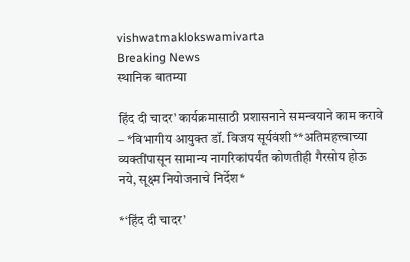vishwatmaklokswamivarta
Breaking News
स्थानिक बातम्या

हिंद दी चादर’ कार्यक्रमासाठी प्रशासनाने समन्वयाने काम करावे    – *विभागीय आयुक्त डॉ. विजय सूर्यवंशी**अतिमहत्त्वाच्या व्यक्तींपासून सामान्य नागरिकांपर्यंत कोणतीही गैरसोय होऊ नये, सूक्ष्म नियोजनाचे निर्देश*

*‘हिंद दी चादर’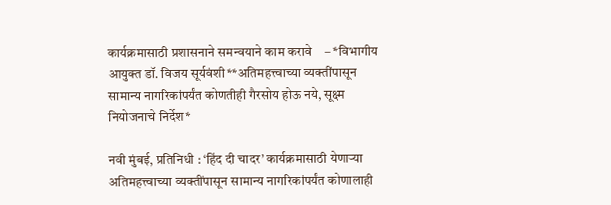कार्यक्रमासाठी प्रशासनाने समन्वयाने काम करावे    – *विभागीय आयुक्त डॉ. विजय सूर्यवंशी**अतिमहत्त्वाच्या व्यक्तींपासून सामान्य नागरिकांपर्यंत कोणतीही गैरसोय होऊ नये, सूक्ष्म नियोजनाचे निर्देश*

नवी मुंबई, प्रतिनिधी : ‘हिंद दी चादर’ कार्यक्रमासाठी येणाऱ्या अतिमहत्त्वाच्या व्यक्तींपासून सामान्य नागरिकांपर्यंत कोणालाही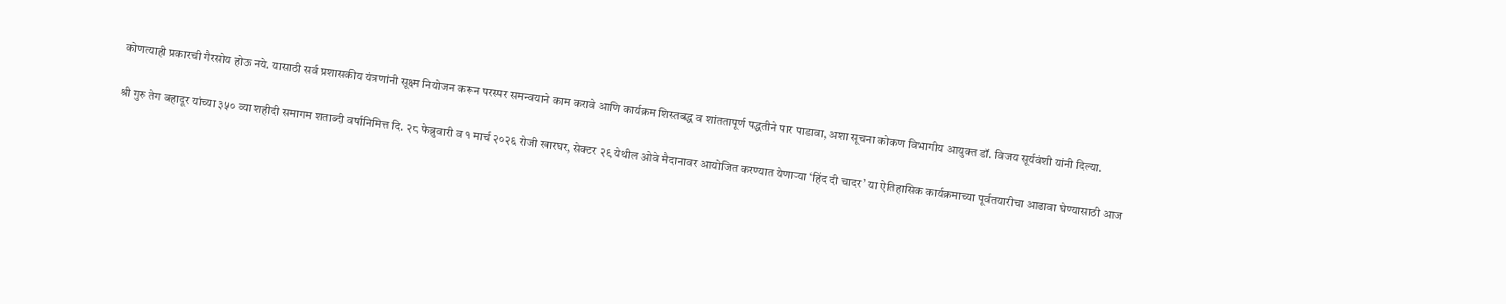कोणत्याही प्रकारची गैरसोय होऊ नये. यासाठी सर्व प्रशासकीय यंत्रणांनी सूक्ष्म नियोजन करून परस्पर समन्वयाने काम करावे आणि कार्यक्रम शिस्तबद्ध व शांततापूर्ण पद्धतीने पार पाडावा, अशा सूचना कोकण विभागीय आयुक्त डॉ. विजय सूर्यवंशी यांनी दिल्या.

श्री गुरु तेग बहादूर यांच्या ३५० व्या शहीदी समागम शताब्दी वर्षानिमित्त दि. २८ फेब्रुवारी व १ मार्च २०२६ रोजी खारघर, सेक्टर २९ येथील ओवे मैदानावर आयोजित करण्यात येणाऱ्या ‘हिंद दी चादर’ या ऐतिहासिक कार्यक्रमाच्या पूर्वतयारीचा आढावा घेण्यासाठी आज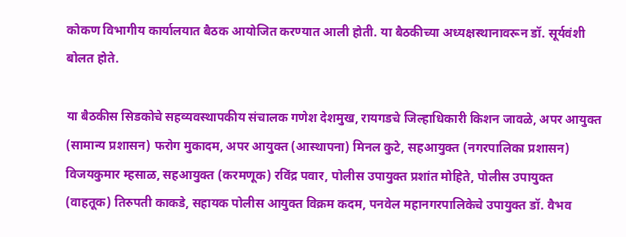कोकण विभागीय कार्यालयात बैठक आयोजित करण्यात आली होती. या बैठकीच्या अध्यक्षस्थानावरून डॉ. सूर्यवंशी बोलत होते.

या बैठकीस सिडकोचे सहव्यवस्थापकीय संचालक गणेश देशमुख, रायगडचे जिल्हाधिकारी किशन जावळे, अपर आयुक्त (सामान्य प्रशासन) फरोग मुकादम, अपर आयुक्त (आस्थापना) मिनल कुटे, सहआयुक्त (नगरपालिका प्रशासन) विजयकुमार म्हसाळ, सहआयुक्त (करमणूक) रविंद्र पवार, पोलीस उपायुक्त प्रशांत मोहिते, पोलीस उपायुक्त (वाहतूक) तिरुपती काकडे, सहायक पोलीस आयुक्त विक्रम कदम, पनवेल महानगरपालिकेचे उपायुक्त डॉ. वैभव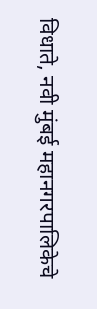विधाते, नवी मुंबई महानगरपालिकेचे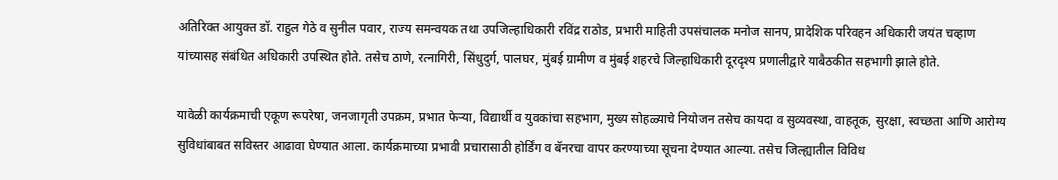अतिरिक्त आयुक्त डॉ. राहुल गेठे व सुनील पवार, राज्य समन्वयक तथा उपजिल्हाधिकारी रविंद्र राठोड, प्रभारी माहिती उपसंचालक मनोज सानप, प्रादेशिक परिवहन अधिकारी जयंत चव्हाण यांच्यासह संबंधित अधिकारी उपस्थित होते. तसेच ठाणे, रत्नागिरी, सिंधुदुर्ग, पालघर, मुंबई ग्रामीण व मुंबई शहरचे जिल्हाधिकारी दूरदृश्य प्रणालीद्वारे याबैठकीत सहभागी झाले होते.

यावेळी कार्यक्रमाची एकूण रूपरेषा, जनजागृती उपक्रम, प्रभात फेऱ्या, विद्यार्थी व युवकांचा सहभाग, मुख्य सोहळ्याचे नियोजन तसेच कायदा व सुव्यवस्था, वाहतूक, सुरक्षा, स्वच्छता आणि आरोग्य सुविधांबाबत सविस्तर आढावा घेण्यात आला. कार्यक्रमाच्या प्रभावी प्रचारासाठी होर्डिंग व बॅनरचा वापर करण्याच्या सूचना देण्यात आल्या. तसेच जिल्ह्यातील विविध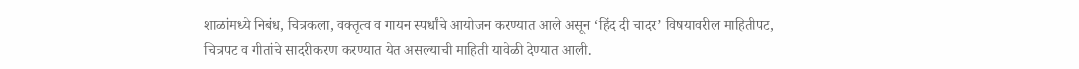शाळांमध्ये निबंध, चित्रकला, वक्तृत्व व गायन स्पर्धांचे आयोजन करण्यात आले असून ‘हिंद दी चादर’ विषयावरील माहितीपट, चित्रपट व गीतांचे सादरीकरण करण्यात येत असल्याची माहिती यावेळी देण्यात आली.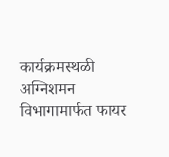कार्यक्रमस्थळी अग्निशमन विभागामार्फत फायर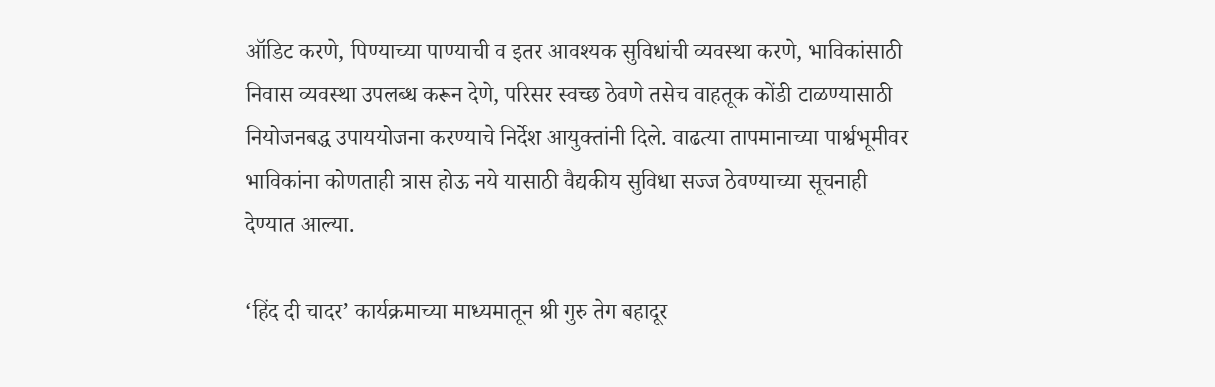ऑडिट करणे, पिण्याच्या पाण्याची व इतर आवश्यक सुविधांची व्यवस्था करणे, भाविकांसाठी निवास व्यवस्था उपलब्ध करून देणे, परिसर स्वच्छ ठेवणे तसेच वाहतूक कोंडी टाळण्यासाठी नियोजनबद्ध उपाययोजना करण्याचे निर्देश आयुक्तांनी दिले. वाढत्या तापमानाच्या पार्श्वभूमीवर भाविकांना कोणताही त्रास होऊ नये यासाठी वैद्यकीय सुविधा सज्ज ठेवण्याच्या सूचनाही देण्यात आल्या.

‘हिंद दी चादर’ कार्यक्रमाच्या माध्यमातून श्री गुरु तेग बहादूर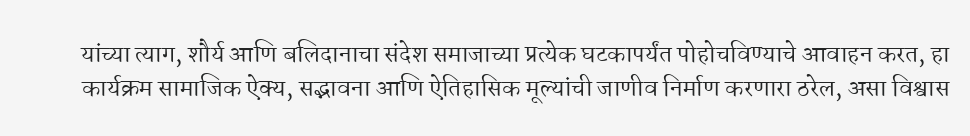यांच्या त्याग, शौर्य आणि बलिदानाचा संदेश समाजाच्या प्रत्येक घटकापर्यंत पोहोचविण्याचे आवाहन करत, हा कार्यक्रम सामाजिक ऐक्य, सद्भावना आणि ऐतिहासिक मूल्यांची जाणीव निर्माण करणारा ठरेल, असा विश्वास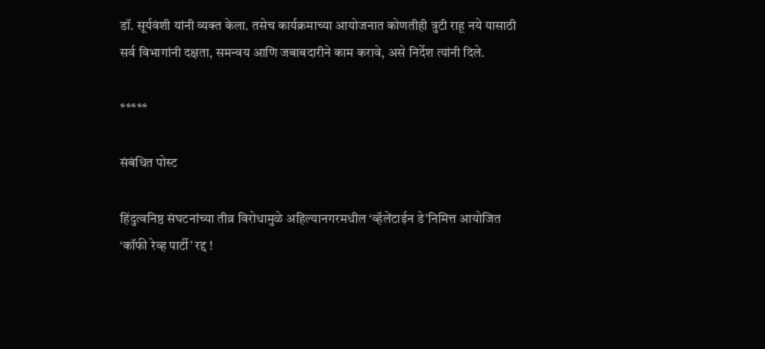डॉ. सूर्यवंशी यांनी व्यक्त केला. तसेच कार्यक्रमाच्या आयोजनात कोणतीही त्रुटी राहू नये यासाठी सर्व विभागांनी दक्षता, समन्वय आणि जबाबदारीने काम करावे, असे निर्देश त्यांनी दिले.

*****

संबंधित पोस्ट

हिंदुत्वनिष्ठ संघटनांच्या तीव्र विरोधामुळे अहिल्यानगरमधील ‘व्हॅलेंटाईन डे’निमित्त आयोजित ‘कॉफी रेव्ह पार्टी’ रद्द !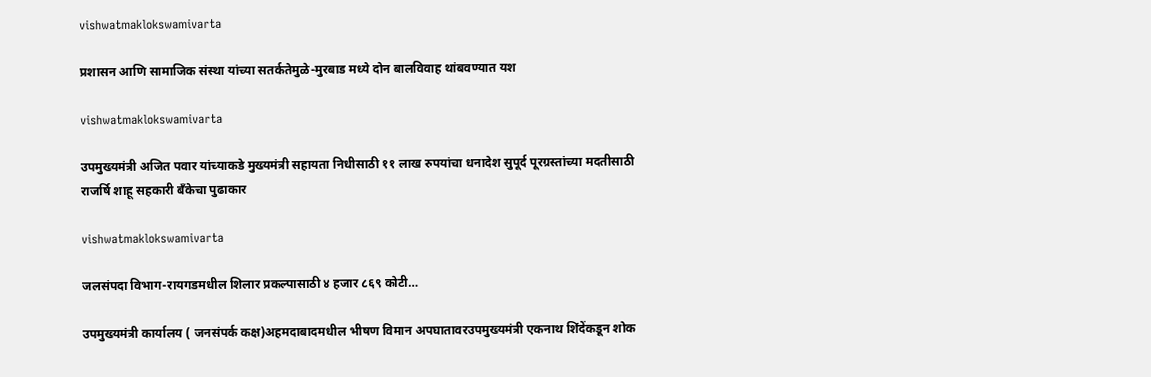vishwatmaklokswamivarta

प्रशासन आणि सामाजिक संस्था यांच्या सतर्कतेमुळे-मुरबाड मध्ये दोन बालविवाह थांबवण्यात यश

vishwatmaklokswamivarta

उपमुख्यमंत्री अजित पवार यांच्याकडे मुख्यमंत्री सहायता निधीसाठी ११ लाख रुपयांचा धनादेश सुपूर्द पूरग्रस्तांच्या मदतीसाठी राजर्षि शाहू सहकारी बँकेचा पुढाकार

vishwatmaklokswamivarta

जलसंपदा विभाग-रायगडमधील शिलार प्रकल्पासाठी ४ हजार ८६९ कोटी…

उपमुख्यमंत्री कार्यालय ( जनसंपर्क कक्ष)अहमदाबादमधील भीषण विमान अपघातावरउपमुख्यमंत्री एकनाथ शिंदेंकडून शोक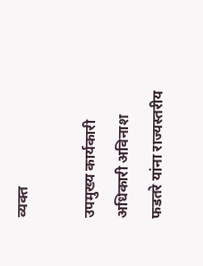व्यक्त

उपमुख्य कार्यकारी अधिकारी अविनाश फडतरे यांना राज्यस्तरीय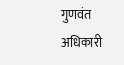गुणवंत अधिकारी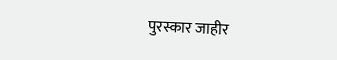पुरस्कार जाहीर